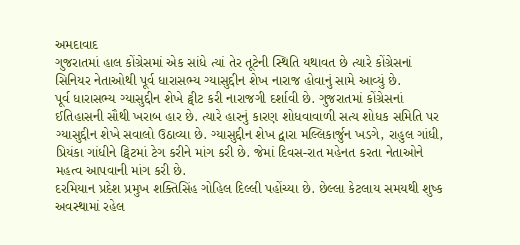અમદાવાદ
ગુજરાતમાં હાલ કોંગ્રેસમાં એક સાંધે ત્યાં તેર તૂટેની સ્થિતિ યથાવત છે ત્યારે કોંગ્રેસનાં સિનિયર નેતાઓથી પૂર્વ ધારાસભ્ય ગ્યાસુદ્દીન શેખ નારાજ હોવાનું સામે આવ્યું છે.
પૂર્વ ધારાસભ્ય ગ્યાસુદ્દીન શેખે ટ્વીટ કરી નારાજગી દર્શાવી છે. ગુજરાતમાં કોંગ્રેસનાં ઈતિહાસની સૌથી ખરાબ હાર છે. ત્યારે હારનું કારણ શોધવાવાળી સત્ય શોધક સમિતિ પર ગ્યાસુદ્દીન શેખે સવાલો ઉઠાવ્યા છે. ગ્યાસુદ્દીન શેખ દ્વારા મલ્લિકાર્જુન ખડગે, રાહુલ ગાંધી, પ્રિયંકા ગાંધીને ટ્વિટમાં ટેગ કરીને માંગ કરી છે. જેમાં દિવસ-રાત મહેનત કરતા નેતાઓને મહત્વ આપવાની માંગ કરી છે.
દરમિયાન પ્રદેશ પ્રમુખ શક્તિસિંહ ગોહિલ દિલ્લી પહોંચ્યા છે. છેલ્લા કેટલાય સમયથી શુષ્ક અવસ્થામાં રહેલ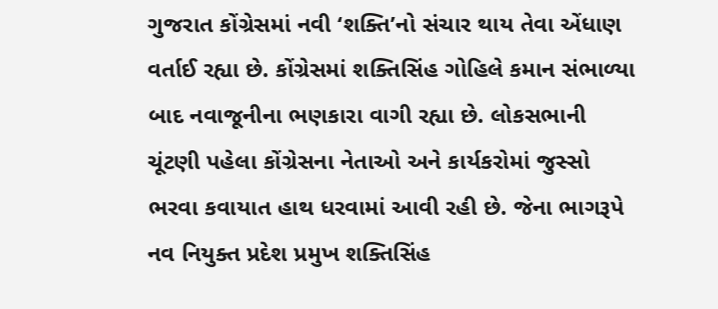ગુજરાત કોંગ્રેસમાં નવી ‘શક્તિ’નો સંચાર થાય તેવા એંધાણ વર્તાઈ રહ્યા છે. કોંગ્રેસમાં શક્તિસિંહ ગોહિલે કમાન સંભાળ્યા બાદ નવાજૂનીના ભણકારા વાગી રહ્યા છે. લોકસભાની ચૂંટણી પહેલા કોંગ્રેસના નેતાઓ અને કાર્યકરોમાં જુસ્સો ભરવા કવાયાત હાથ ધરવામાં આવી રહી છે. જેના ભાગરૂપે નવ નિયુક્ત પ્રદેશ પ્રમુખ શક્તિસિંહ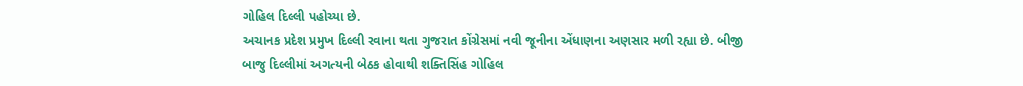ગોહિલ દિલ્લી પહોચ્યા છે.
અચાનક પ્રદેશ પ્રમુખ દિલ્લી રવાના થતા ગુજરાત કોંગ્રેસમાં નવી જૂનીના એંધાણના અણસાર મળી રહ્યા છે. બીજી બાજુ દિલ્લીમાં અગત્યની બેઠક હોવાથી શક્તિસિંહ ગોહિલ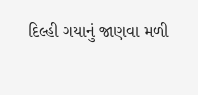દિલ્હી ગયાનું જાણવા મળી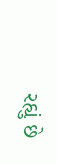રહ્યું છે